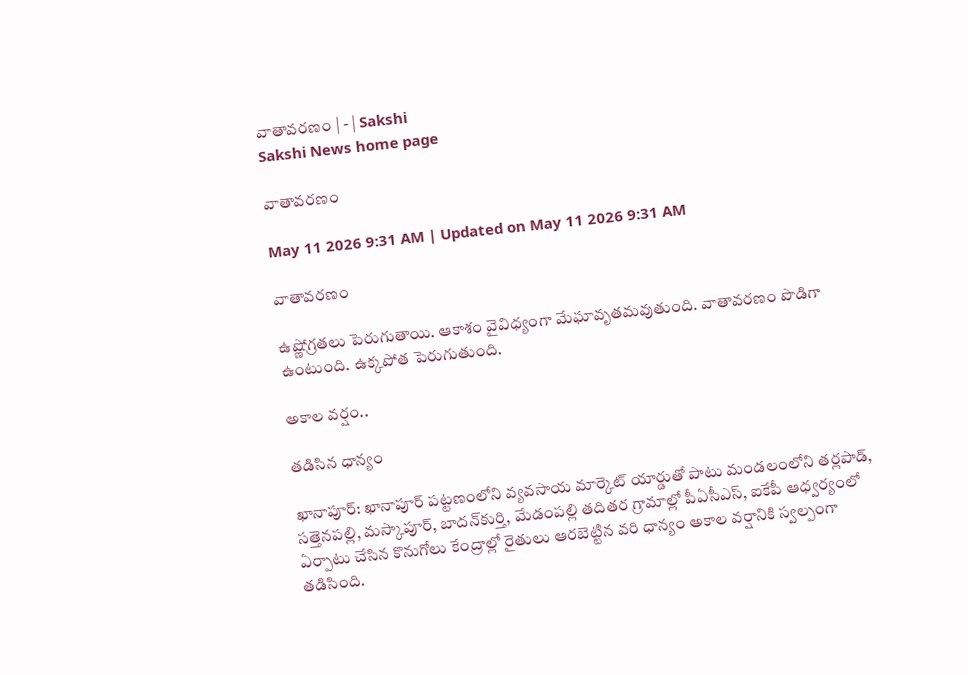వాతావరణం | - | Sakshi
Sakshi News home page

వాతావరణం

May 11 2026 9:31 AM | Updated on May 11 2026 9:31 AM

వాతావరణం

ఉష్ణోగ్రతలు పెరుగుతాయి. ఆకాశం వైవిధ్యంగా మేఘావృతమవుతుంది. వాతావరణం పొడిగా ఉంటుంది. ఉక్కపోత పెరుగుతుంది.

అకాల వర్షం..

తడిసిన ధాన్యం

ఖానాపూర్‌: ఖానాపూర్‌ పట్టణంలోని వ్యవసాయ మార్కెట్‌ యార్డుతో పాటు మండలంలోని తర్లపాడ్‌, సత్తెనపల్లి, మస్కాపూర్‌, బాదన్‌కుర్తి, మేడంపల్లి తదితర గ్రామాల్లో పీఏసీఎస్‌, ఐకేపీ ఆధ్వర్యంలో ఏర్పాటు చేసిన కొనుగోలు కేంద్రాల్లో రైతులు ఆరబెట్టిన వరి ధాన్యం అకాల వర్షానికి స్వల్పంగా తడిసింది.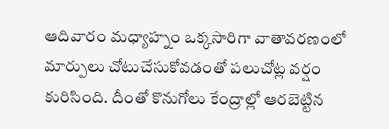ఆదివారం మధ్యాహ్నం ఒక్కసారిగా వాతావరణంలో మార్పులు చోటుచేసుకోవడంతో పలుచోట్ల వర్షం కురిసింది. దీంతో కొనుగోలు కేంద్రాల్లో ఆరబెట్టిన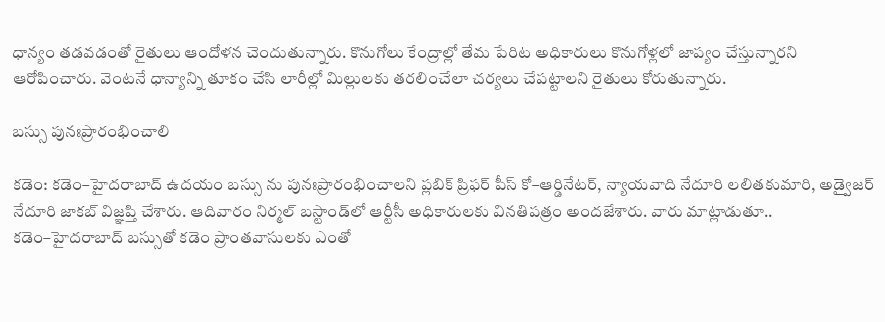ధాన్యం తడవడంతో రైతులు ఆందోళన చెందుతున్నారు. కొనుగోలు కేంద్రాల్లో తేమ పేరిట అధికారులు కొనుగోళ్లలో జాప్యం చేస్తున్నారని ఆరోపించారు. వెంటనే ధాన్యాన్ని తూకం చేసి లారీల్లో మిల్లులకు తరలించేలా చర్యలు చేపట్టాలని రైతులు కోరుతున్నారు.

బస్సు పునఃప్రారంభించాలి

కడెం: కడెం–హైదరాబాద్‌ ఉదయం బస్సు ను పునఃప్రారంభించాలని ప్లబిక్‌ ప్రిఫర్‌ పీస్‌ కో–ఆర్డినేటర్‌, న్యాయవాది నేదూరి లలితకుమారి, అడ్వైజర్‌ నేదూరి జాకబ్‌ విజ్ఞప్తి చేశారు. ఆదివారం నిర్మల్‌ బస్టాండ్‌లో ఆర్టీసీ అధికారులకు వినతిపత్రం అందజేశారు. వారు మాట్లాడుతూ.. కడెం–హైదరాబాద్‌ బస్సుతో కడెం ప్రాంతవాసులకు ఎంతో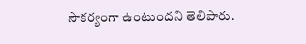సౌకర్యంగా ఉంటుందని తెలిపారు.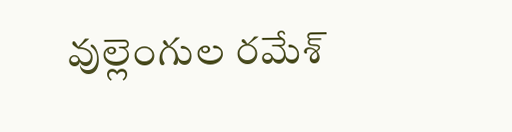వుల్లెంగుల రమేశ్‌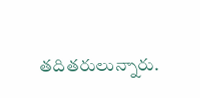తదితరులున్నారు.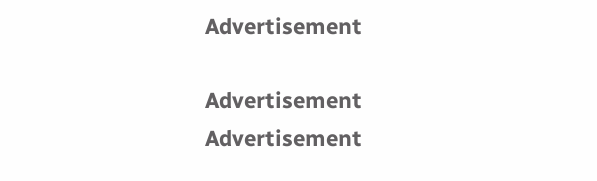Advertisement

Advertisement
Advertisement